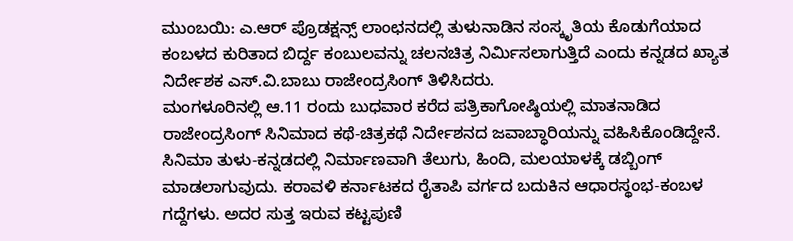ಮುಂಬಯಿ: ಎ.ಆರ್ ಪ್ರೊಡಕ್ಷನ್ಸ್ ಲಾಂಛನದಲ್ಲಿ ತುಳುನಾಡಿನ ಸಂಸ್ಕೃತಿಯ ಕೊಡುಗೆಯಾದ ಕಂಬಳದ ಕುರಿತಾದ ಬಿರ್ದ್ದ ಕಂಬುಲವನ್ನು ಚಲನಚಿತ್ರ ನಿರ್ಮಿಸಲಾಗುತ್ತಿದೆ ಎಂದು ಕನ್ನಡದ ಖ್ಯಾತ ನಿರ್ದೇಶಕ ಎಸ್.ವಿ.ಬಾಬು ರಾಜೇಂದ್ರಸಿಂಗ್ ತಿಳಿಸಿದರು.
ಮಂಗಳೂರಿನಲ್ಲಿ ಆ.11 ರಂದು ಬುಧವಾರ ಕರೆದ ಪತ್ರಿಕಾಗೋಷ್ಠಿಯಲ್ಲಿ ಮಾತನಾಡಿದ ರಾಜೇಂದ್ರಸಿಂಗ್ ಸಿನಿಮಾದ ಕಥೆ-ಚಿತ್ರಕಥೆ ನಿರ್ದೇಶನದ ಜವಾಬ್ಧಾರಿಯನ್ನು ವಹಿಸಿಕೊಂಡಿದ್ದೇನೆ. ಸಿನಿಮಾ ತುಳು-ಕನ್ನಡದಲ್ಲಿ ನಿರ್ಮಾಣವಾಗಿ ತೆಲುಗು, ಹಿಂದಿ, ಮಲಯಾಳಕ್ಕೆ ಡಬ್ಬಿಂಗ್ ಮಾಡಲಾಗುವುದು. ಕರಾವಳಿ ಕರ್ನಾಟಕದ ರೈತಾಪಿ ವರ್ಗದ ಬದುಕಿನ ಆಧಾರಸ್ಥಂಭ-ಕಂಬಳ ಗದ್ದೆಗಳು. ಅದರ ಸುತ್ತ ಇರುವ ಕಟ್ಟಪುಣಿ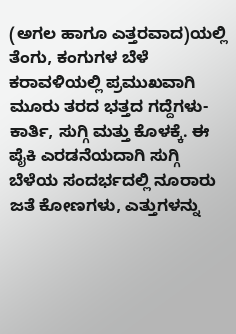(ಅಗಲ ಹಾಗೂ ಎತ್ತರವಾದ)ಯಲ್ಲಿ ತೆಂಗು, ಕಂಗುಗಳ ಬೆಳೆ ಕರಾವಳಿಯಲ್ಲಿ ಪ್ರಮುಖವಾಗಿ ಮೂರು ತರದ ಭತ್ತದ ಗದ್ದೆಗಳು- ಕಾರ್ತಿ, ಸುಗ್ಗಿ ಮತ್ತು ಕೊಳಕ್ಕೆ. ಈ ಪೈಕಿ ಎರಡನೆಯದಾಗಿ ಸುಗ್ಗಿ ಬೆಳೆಯ ಸಂದರ್ಭದಲ್ಲಿ ನೂರಾರು ಜತೆ ಕೋಣಗಳು, ಎತ್ತುಗಳನ್ನು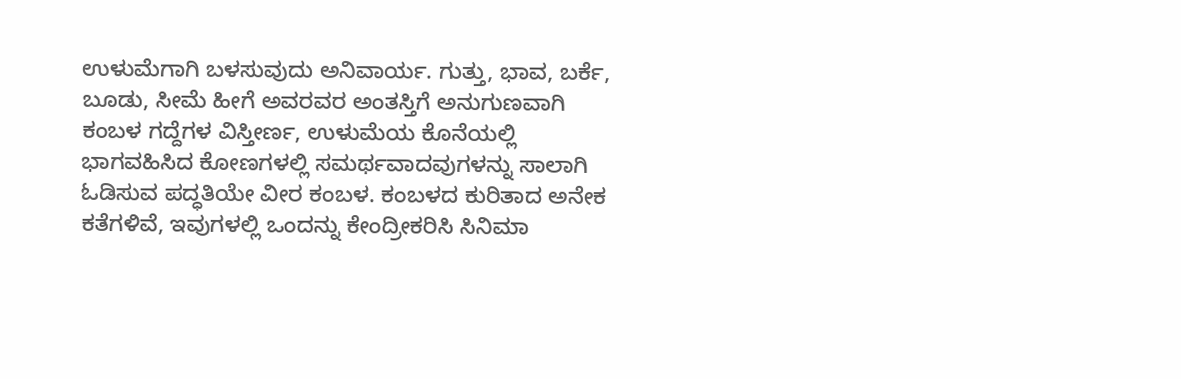ಉಳುಮೆಗಾಗಿ ಬಳಸುವುದು ಅನಿವಾರ್ಯ. ಗುತ್ತು, ಭಾವ, ಬರ್ಕೆ, ಬೂಡು, ಸೀಮೆ ಹೀಗೆ ಅವರವರ ಅಂತಸ್ತಿಗೆ ಅನುಗುಣವಾಗಿ ಕಂಬಳ ಗದ್ದೆಗಳ ವಿಸ್ತೀರ್ಣ, ಉಳುಮೆಯ ಕೊನೆಯಲ್ಲಿ ಭಾಗವಹಿಸಿದ ಕೋಣಗಳಲ್ಲಿ ಸಮರ್ಥವಾದವುಗಳನ್ನು ಸಾಲಾಗಿ ಓಡಿಸುವ ಪದ್ಧತಿಯೇ ವೀರ ಕಂಬಳ. ಕಂಬಳದ ಕುರಿತಾದ ಅನೇಕ ಕತೆಗಳಿವೆ, ಇವುಗಳಲ್ಲಿ ಒಂದನ್ನು ಕೇಂದ್ರೀಕರಿಸಿ ಸಿನಿಮಾ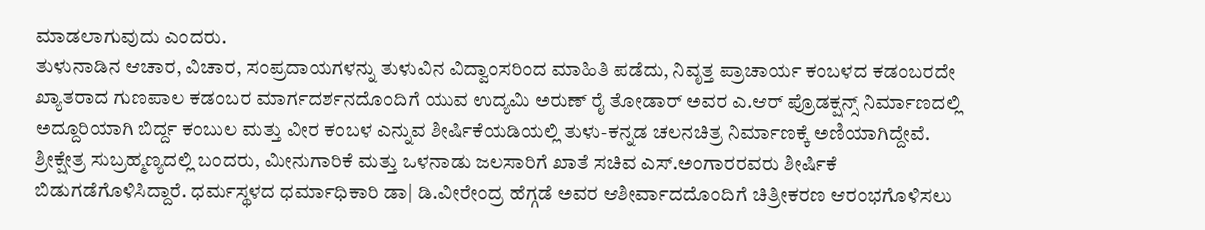ಮಾಡಲಾಗುವುದು ಎಂದರು.
ತುಳುನಾಡಿನ ಆಚಾರ, ವಿಚಾರ, ಸಂಪ್ರದಾಯಗಳನ್ನು ತುಳುವಿನ ವಿದ್ವಾಂಸರಿಂದ ಮಾಹಿತಿ ಪಡೆದು, ನಿವೃತ್ತ ಪ್ರಾಚಾರ್ಯ ಕಂಬಳದ ಕಡಂಬರದೇ ಖ್ಯಾತರಾದ ಗುಣಪಾಲ ಕಡಂಬರ ಮಾರ್ಗದರ್ಶನದೊಂದಿಗೆ ಯುವ ಉದ್ಯಮಿ ಅರುಣ್ ರೈ ತೋಡಾರ್ ಅವರ ಎ.ಆರ್ ಪ್ರೊಡಕ್ಷನ್ಸ್ ನಿರ್ಮಾಣದಲ್ಲಿ ಅದ್ದೂರಿಯಾಗಿ ಬಿರ್ದ್ದ ಕಂಬುಲ ಮತ್ತು ವೀರ ಕಂಬಳ ಎನ್ನುವ ಶೀರ್ಷಿಕೆಯಡಿಯಲ್ಲಿ ತುಳು-ಕನ್ನಡ ಚಲನಚಿತ್ರ ನಿರ್ಮಾಣಕ್ಕೆ ಅಣಿಯಾಗಿದ್ದೇವೆ. ಶ್ರೀಕ್ಷೇತ್ರ ಸುಬ್ರಹ್ಮಣ್ಯದಲ್ಲಿ ಬಂದರು, ಮೀನುಗಾರಿಕೆ ಮತ್ತು ಒಳನಾಡು ಜಲಸಾರಿಗೆ ಖಾತೆ ಸಚಿವ ಎಸ್.ಅಂಗಾರರವರು ಶೀರ್ಷಿಕೆ ಬಿಡುಗಡೆಗೊಳಿಸಿದ್ದಾರೆ. ಧರ್ಮಸ್ಥಳದ ಧರ್ಮಾಧಿಕಾರಿ ಡಾ| ಡಿ.ವೀರೇಂದ್ರ ಹೆಗ್ಗಡೆ ಅವರ ಆಶೀರ್ವಾದದೊಂದಿಗೆ ಚಿತ್ರೀಕರಣ ಆರಂಭಗೊಳಿಸಲು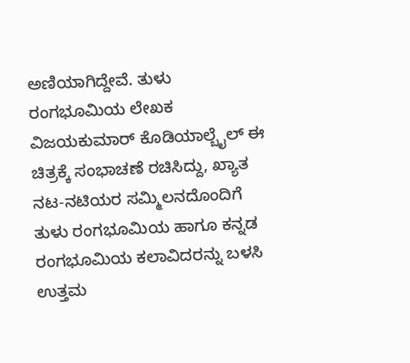ಅಣಿಯಾಗಿದ್ದೇವೆ. ತುಳು ರಂಗಭೂಮಿಯ ಲೇಖಕ ವಿಜಯಕುಮಾರ್ ಕೊಡಿಯಾಲ್ಬೈಲ್ ಈ ಚಿತ್ರಕ್ಕೆ ಸಂಭಾಚಣೆ ರಚಿಸಿದ್ದು, ಖ್ಯಾತ ನಟ-ನಟಿಯರ ಸಮ್ಮಿಲನದೊಂದಿಗೆ ತುಳು ರಂಗಭೂಮಿಯ ಹಾಗೂ ಕನ್ನಡ ರಂಗಭೂಮಿಯ ಕಲಾವಿದರನ್ನು ಬಳಸಿ ಉತ್ತಮ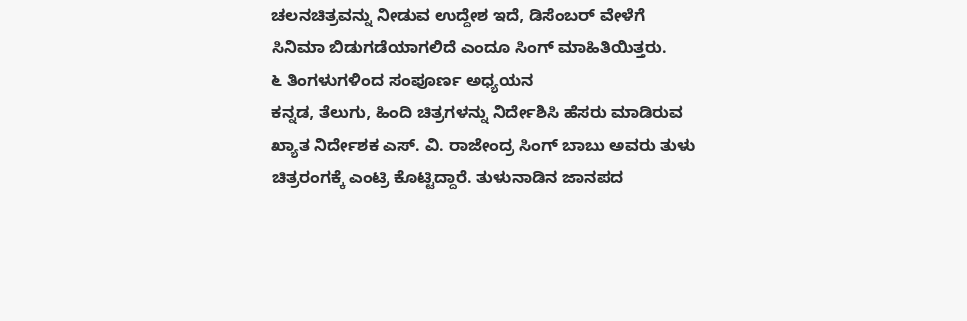ಚಲನಚಿತ್ರವನ್ನು ನೀಡುವ ಉದ್ದೇಶ ಇದೆ, ಡಿಸೆಂಬರ್ ವೇಳೆಗೆ ಸಿನಿಮಾ ಬಿಡುಗಡೆಯಾಗಲಿದೆ ಎಂದೂ ಸಿಂಗ್ ಮಾಹಿತಿಯಿತ್ತರು.
೬ ತಿಂಗಳುಗಳಿಂದ ಸಂಪೂರ್ಣ ಅಧ್ಯಯನ
ಕನ್ನಡ, ತೆಲುಗು, ಹಿಂದಿ ಚಿತ್ರಗಳನ್ನು ನಿರ್ದೇಶಿಸಿ ಹೆಸರು ಮಾಡಿರುವ ಖ್ಯಾತ ನಿರ್ದೇಶಕ ಎಸ್. ವಿ. ರಾಜೇಂದ್ರ ಸಿಂಗ್ ಬಾಬು ಅವರು ತುಳು ಚಿತ್ರರಂಗಕ್ಕೆ ಎಂಟ್ರಿ ಕೊಟ್ಟಿದ್ದಾರೆ. ತುಳುನಾಡಿನ ಜಾನಪದ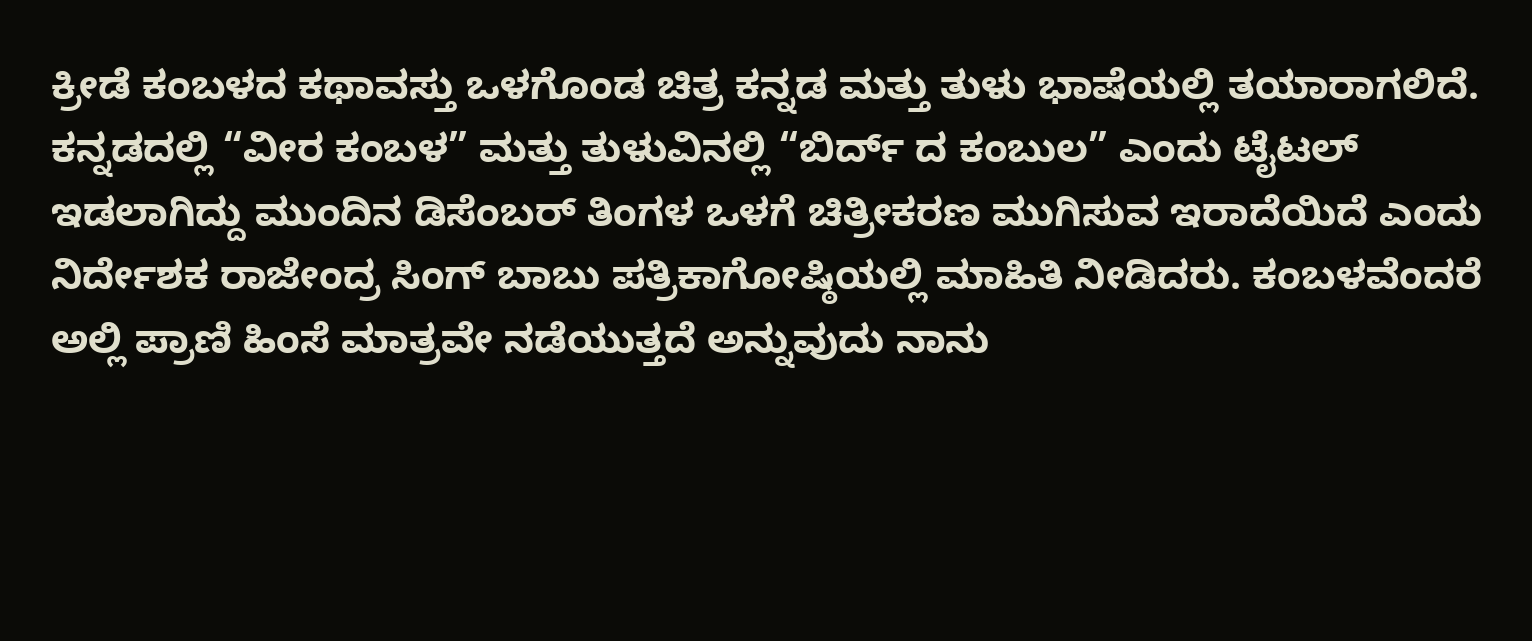ಕ್ರೀಡೆ ಕಂಬಳದ ಕಥಾವಸ್ತು ಒಳಗೊಂಡ ಚಿತ್ರ ಕನ್ನಡ ಮತ್ತು ತುಳು ಭಾಷೆಯಲ್ಲಿ ತಯಾರಾಗಲಿದೆ. ಕನ್ನಡದಲ್ಲಿ “ವೀರ ಕಂಬಳ” ಮತ್ತು ತುಳುವಿನಲ್ಲಿ “ಬಿರ್ದ್ ದ ಕಂಬುಲ” ಎಂದು ಟೈಟಲ್ ಇಡಲಾಗಿದ್ದು ಮುಂದಿನ ಡಿಸೆಂಬರ್ ತಿಂಗಳ ಒಳಗೆ ಚಿತ್ರೀಕರಣ ಮುಗಿಸುವ ಇರಾದೆಯಿದೆ ಎಂದು ನಿರ್ದೇಶಕ ರಾಜೇಂದ್ರ ಸಿಂಗ್ ಬಾಬು ಪತ್ರಿಕಾಗೋಷ್ಠಿಯಲ್ಲಿ ಮಾಹಿತಿ ನೀಡಿದರು. ಕಂಬಳವೆಂದರೆ ಅಲ್ಲಿ ಪ್ರಾಣಿ ಹಿಂಸೆ ಮಾತ್ರವೇ ನಡೆಯುತ್ತದೆ ಅನ್ನುವುದು ನಾನು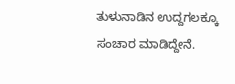ತುಳುನಾಡಿನ ಉದ್ದಗಲಕ್ಕೂ ಸಂಚಾರ ಮಾಡಿದ್ದೇನೆ.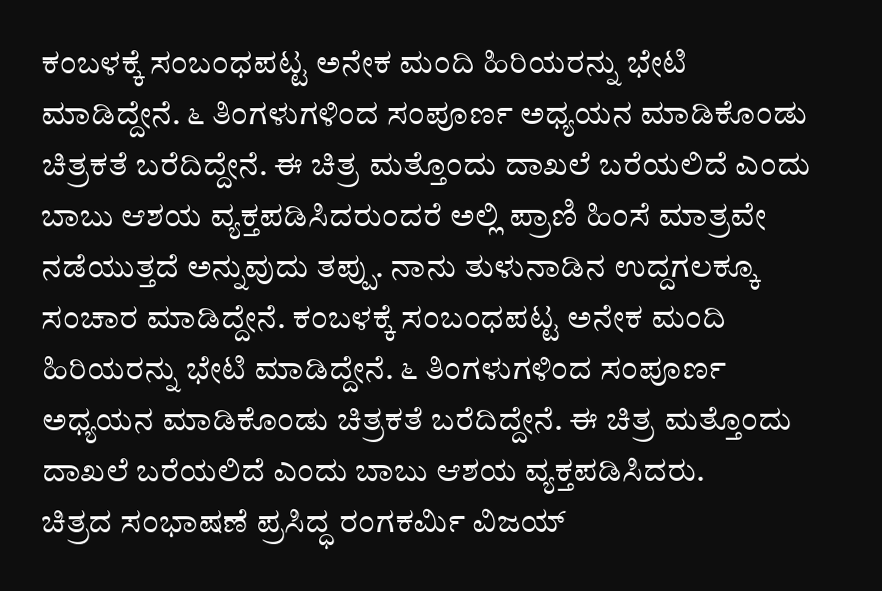ಕಂಬಳಕ್ಕೆ ಸಂಬಂಧಪಟ್ಟ ಅನೇಕ ಮಂದಿ ಹಿರಿಯರನ್ನು ಭೇಟಿ ಮಾಡಿದ್ದೇನೆ. ೬ ತಿಂಗಳುಗಳಿಂದ ಸಂಪೂರ್ಣ ಅಧ್ಯಯನ ಮಾಡಿಕೊಂಡು ಚಿತ್ರಕತೆ ಬರೆದಿದ್ದೇನೆ. ಈ ಚಿತ್ರ ಮತ್ತೊಂದು ದಾಖಲೆ ಬರೆಯಲಿದೆ ಎಂದು ಬಾಬು ಆಶಯ ವ್ಯಕ್ತಪಡಿಸಿದರುಂದರೆ ಅಲ್ಲಿ ಪ್ರಾಣಿ ಹಿಂಸೆ ಮಾತ್ರವೇ ನಡೆಯುತ್ತದೆ ಅನ್ನುವುದು ತಪ್ಪು. ನಾನು ತುಳುನಾಡಿನ ಉದ್ದಗಲಕ್ಕೂ ಸಂಚಾರ ಮಾಡಿದ್ದೇನೆ. ಕಂಬಳಕ್ಕೆ ಸಂಬಂಧಪಟ್ಟ ಅನೇಕ ಮಂದಿ ಹಿರಿಯರನ್ನು ಭೇಟಿ ಮಾಡಿದ್ದೇನೆ. ೬ ತಿಂಗಳುಗಳಿಂದ ಸಂಪೂರ್ಣ ಅಧ್ಯಯನ ಮಾಡಿಕೊಂಡು ಚಿತ್ರಕತೆ ಬರೆದಿದ್ದೇನೆ. ಈ ಚಿತ್ರ ಮತ್ತೊಂದು ದಾಖಲೆ ಬರೆಯಲಿದೆ ಎಂದು ಬಾಬು ಆಶಯ ವ್ಯಕ್ತಪಡಿಸಿದರು.
ಚಿತ್ರದ ಸಂಭಾಷಣೆ ಪ್ರಸಿದ್ಧ ರಂಗಕರ್ಮಿ ವಿಜಯ್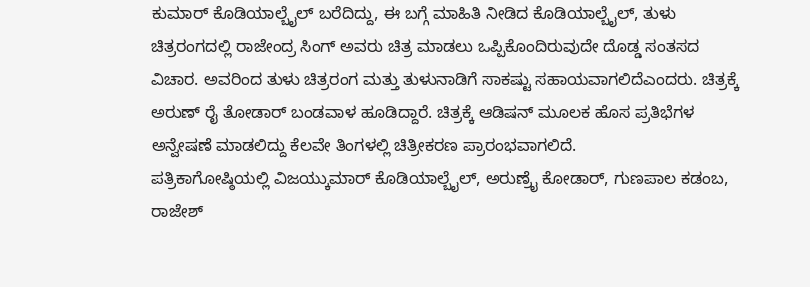ಕುಮಾರ್ ಕೊಡಿಯಾಲ್ಬೈಲ್ ಬರೆದಿದ್ದು, ಈ ಬಗ್ಗೆ ಮಾಹಿತಿ ನೀಡಿದ ಕೊಡಿಯಾಲ್ಬೈಲ್, ತುಳು ಚಿತ್ರರಂಗದಲ್ಲಿ ರಾಜೇಂದ್ರ ಸಿಂಗ್ ಅವರು ಚಿತ್ರ ಮಾಡಲು ಒಪ್ಪಿಕೊಂದಿರುವುದೇ ದೊಡ್ಡ ಸಂತಸದ ವಿಚಾರ. ಅವರಿಂದ ತುಳು ಚಿತ್ರರಂಗ ಮತ್ತು ತುಳುನಾಡಿಗೆ ಸಾಕಷ್ಟು ಸಹಾಯವಾಗಲಿದೆಎಂದರು. ಚಿತ್ರಕ್ಕೆ ಅರುಣ್ ರೈ ತೋಡಾರ್ ಬಂಡವಾಳ ಹೂಡಿದ್ದಾರೆ. ಚಿತ್ರಕ್ಕೆ ಆಡಿಷನ್ ಮೂಲಕ ಹೊಸ ಪ್ರತಿಭೆಗಳ ಅನ್ವೇಷಣೆ ಮಾಡಲಿದ್ದು ಕೆಲವೇ ತಿಂಗಳಲ್ಲಿ ಚಿತ್ರೀಕರಣ ಪ್ರಾರಂಭವಾಗಲಿದೆ.
ಪತ್ರಿಕಾಗೋಷ್ಠಿಯಲ್ಲಿ ವಿಜಯ್ಕುಮಾರ್ ಕೊಡಿಯಾಲ್ಬೈಲ್, ಅರುಣ್ರೈ ಕೋಡಾರ್, ಗುಣಪಾಲ ಕಡಂಬ, ರಾಜೇಶ್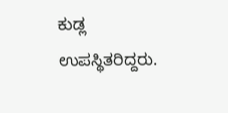ಕುಡ್ಲ ಉಪಸ್ಥಿತರಿದ್ದರು.